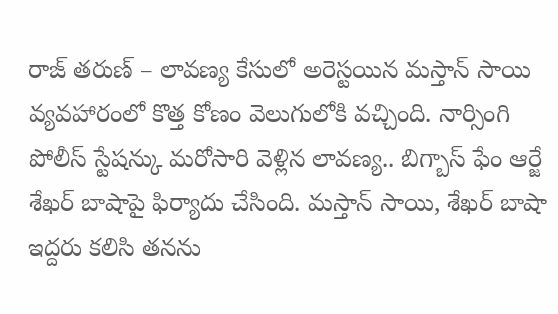రాజ్ తరుణ్ – లావణ్య కేసులో అరెస్టయిన మస్తాన్ సాయి వ్యవహారంలో కొత్త కోణం వెలుగులోకి వచ్చింది. నార్సింగి పోలీస్ స్టేషన్కు మరోసారి వెళ్లిన లావణ్య.. బిగ్బాస్ ఫేం ఆర్జే శేఖర్ బాషాపై ఫిర్యాదు చేసింది. మస్తాన్ సాయి, శేఖర్ బాషా ఇద్దరు కలిసి తనను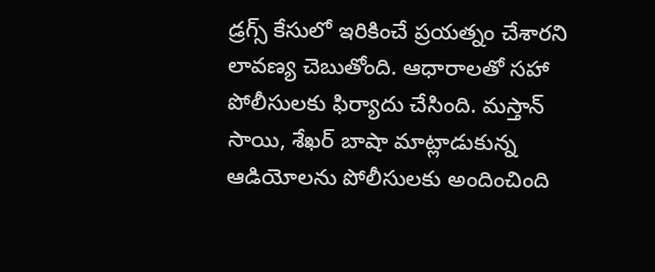డ్రగ్స్ కేసులో ఇరికించే ప్రయత్నం చేశారని లావణ్య చెబుతోంది. ఆధారాలతో సహా పోలీసులకు ఫిర్యాదు చేసింది. మస్తాన్ సాయి, శేఖర్ బాషా మాట్లాడుకున్న ఆడియోలను పోలీసులకు అందించింది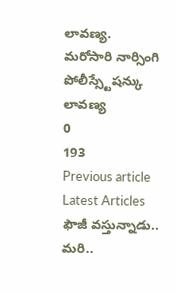లావణ్య.
మరోసారి నార్సింగి పోలీస్స్టేషన్కు లావణ్య
0
193
Previous article
Latest Articles
ఫౌజీ వస్తున్నాడు.. మరి..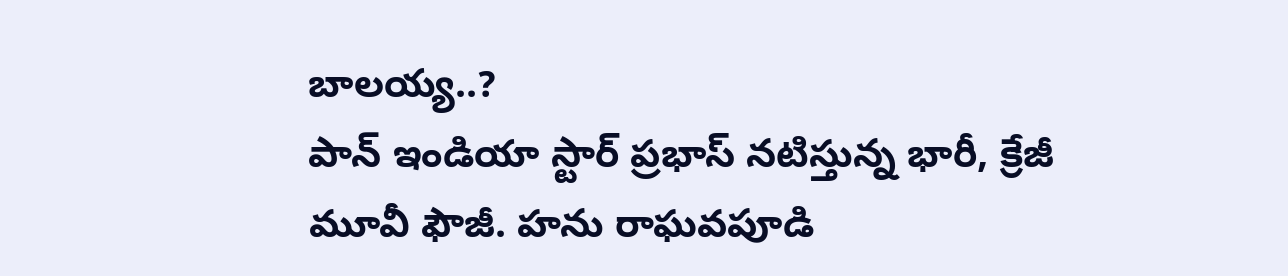బాలయ్య..?
పాన్ ఇండియా స్టార్ ప్రభాస్ నటిస్తున్న భారీ, క్రేజీ మూవీ ఫౌజీ. హను రాఘవపూడి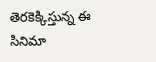తెరకెక్కిస్తున్న ఈ సినిమా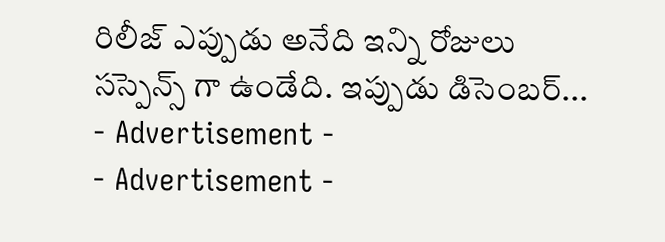రిలీజ్ ఎప్పుడు అనేది ఇన్ని రోజులు సస్పెన్స్ గా ఉండేది. ఇప్పుడు డిసెంబర్...
- Advertisement -
- Advertisement -